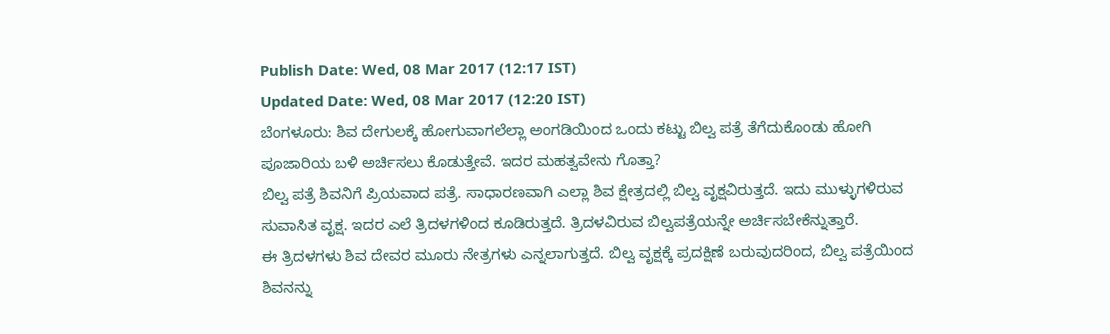Publish Date: Wed, 08 Mar 2017 (12:17 IST)
Updated Date: Wed, 08 Mar 2017 (12:20 IST)
ಬೆಂಗಳೂರು: ಶಿವ ದೇಗುಲಕ್ಕೆ ಹೋಗುವಾಗಲೆಲ್ಲಾ ಅಂಗಡಿಯಿಂದ ಒಂದು ಕಟ್ಟು ಬಿಲ್ವ ಪತ್ರೆ ತೆಗೆದುಕೊಂಡು ಹೋಗಿ ಪೂಜಾರಿಯ ಬಳಿ ಅರ್ಚಿಸಲು ಕೊಡುತ್ತೇವೆ. ಇದರ ಮಹತ್ವವೇನು ಗೊತ್ತಾ?
ಬಿಲ್ವ ಪತ್ರೆ ಶಿವನಿಗೆ ಪ್ರಿಯವಾದ ಪತ್ರೆ. ಸಾಧಾರಣವಾಗಿ ಎಲ್ಲಾ ಶಿವ ಕ್ಷೇತ್ರದಲ್ಲಿ ಬಿಲ್ವ ವೃಕ್ಷವಿರುತ್ತದೆ. ಇದು ಮುಳ್ಳುಗಳಿರುವ ಸುವಾಸಿತ ವೃಕ್ಷ. ಇದರ ಎಲೆ ತ್ರಿದಳಗಳಿಂದ ಕೂಡಿರುತ್ತದೆ. ತ್ರಿದಳವಿರುವ ಬಿಲ್ವಪತ್ರೆಯನ್ನೇ ಅರ್ಚಿಸಬೇಕೆನ್ನುತ್ತಾರೆ.
ಈ ತ್ರಿದಳಗಳು ಶಿವ ದೇವರ ಮೂರು ನೇತ್ರಗಳು ಎನ್ನಲಾಗುತ್ತದೆ. ಬಿಲ್ವ ವೃಕ್ಷಕ್ಕೆ ಪ್ರದಕ್ಷಿಣೆ ಬರುವುದರಿಂದ, ಬಿಲ್ವ ಪತ್ರೆಯಿಂದ ಶಿವನನ್ನು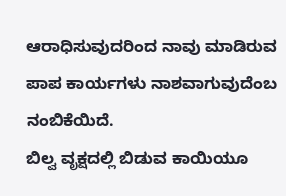ಆರಾಧಿಸುವುದರಿಂದ ನಾವು ಮಾಡಿರುವ ಪಾಪ ಕಾರ್ಯಗಳು ನಾಶವಾಗುವುದೆಂಬ ನಂಬಿಕೆಯಿದೆ.
ಬಿಲ್ವ ವೃಕ್ಷದಲ್ಲಿ ಬಿಡುವ ಕಾಯಿಯೂ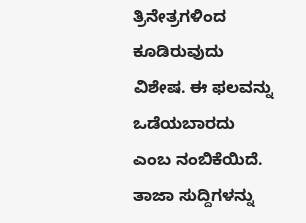ತ್ರಿನೇತ್ರಗಳಿಂದ ಕೂಡಿರುವುದು ವಿಶೇಷ. ಈ ಫಲವನ್ನು ಒಡೆಯಬಾರದು ಎಂಬ ನಂಬಿಕೆಯಿದೆ.
ತಾಜಾ ಸುದ್ದಿಗಳನ್ನು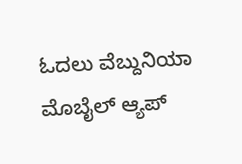ಓದಲು ವೆಬ್ದುನಿಯಾ
ಮೊಬೈಲ್ ಆ್ಯಪ್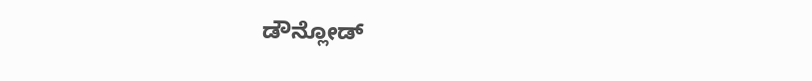ಡೌನ್ಲೋಡ್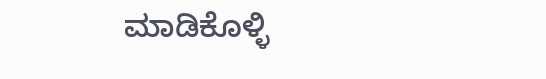ಮಾಡಿಕೊಳ್ಳಿ